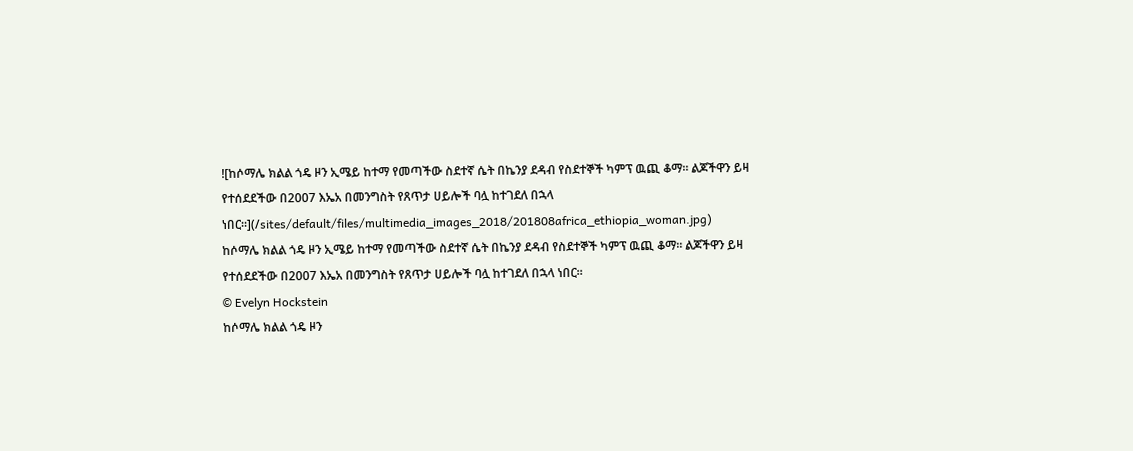![ከሶማሌ ክልል ጎዴ ዞን ኢሜይ ከተማ የመጣችው ስደተኛ ሴት በኬንያ ደዳብ የስደተኞች ካምፕ ዉጪ ቆማ። ልጆችዋን ይዛ የተሰደደችው በ2007 እኤአ በመንግስት የጸጥታ ሀይሎች ባሏ ከተገደለ በኋላ ነበር።](/sites/default/files/multimedia_images_2018/201808africa_ethiopia_woman.jpg)
ከሶማሌ ክልል ጎዴ ዞን ኢሜይ ከተማ የመጣችው ስደተኛ ሴት በኬንያ ደዳብ የስደተኞች ካምፕ ዉጪ ቆማ። ልጆችዋን ይዛ የተሰደደችው በ2007 እኤአ በመንግስት የጸጥታ ሀይሎች ባሏ ከተገደለ በኋላ ነበር።
© Evelyn Hockstein
ከሶማሌ ክልል ጎዴ ዞን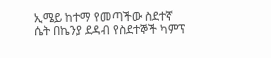ኢሜይ ከተማ የመጣችው ስደተኛ ሴት በኬንያ ደዳብ የስደተኞች ካምፕ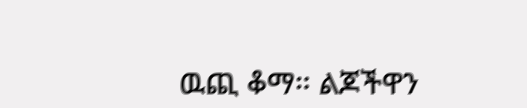ዉጪ ቆማ። ልጆችዋን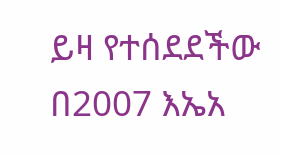ይዛ የተሰደደችው በ2007 እኤአ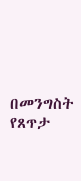በመንግስት የጸጥታ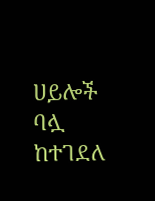ሀይሎች ባሏ ከተገደለ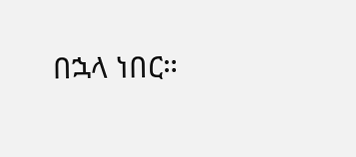በኋላ ነበር።